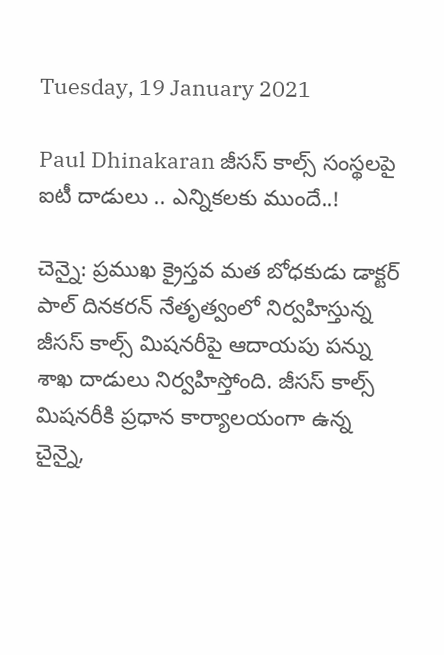Tuesday, 19 January 2021

Paul Dhinakaran జీసస్ కాల్స్ సంస్థలపై ఐటీ దాడులు .. ఎన్నికలకు ముందే..!

చెన్నై: ప్రముఖ క్రైస్తవ మత బోధకుడు డాక్టర్ పాల్ దినకరన్ నేతృత్వంలో నిర్వహిస్తున్న జీసస్ కాల్స్ మిషనరీపై ఆదాయపు పన్ను శాఖ దాడులు నిర్వహిస్తోంది. జీసస్ కాల్స్ మిషనరీకి ప్రధాన కార్యాలయంగా ఉన్న చైన్నై,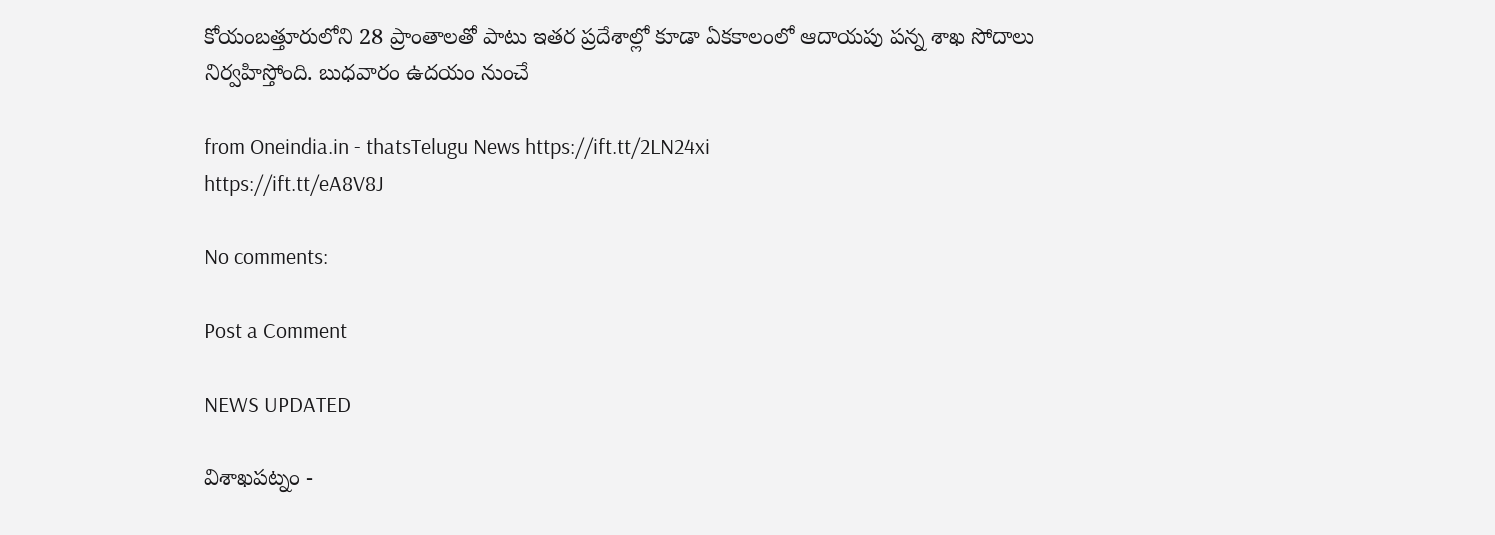కోయంబత్తూరులోని 28 ప్రాంతాలతో పాటు ఇతర ప్రదేశాల్లో కూడా ఏకకాలంలో ఆదాయపు పన్న శాఖ సోదాలు నిర్వహిస్తోంది. బుధవారం ఉదయం నుంచే

from Oneindia.in - thatsTelugu News https://ift.tt/2LN24xi
https://ift.tt/eA8V8J

No comments:

Post a Comment

NEWS UPDATED

విశాఖపట్నం -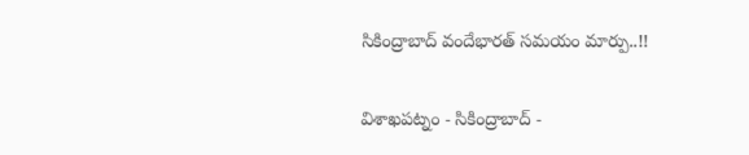సికింద్రాబాద్ వందేభారత్ సమయం మార్పు..!!

విశాఖపట్నం - సికింద్రాబాద్ -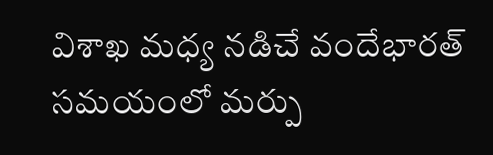విశాఖ మధ్య నడిచే వందేభారత్ సమయంలో మర్పు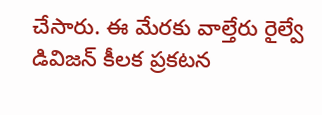చేసారు. ఈ మేరకు వాల్తేరు రైల్వే డివిజన్ కీలక ప్రకటన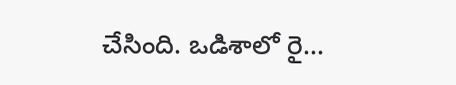చేసింది. ఒడిశాలో రై...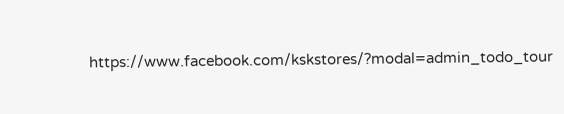https://www.facebook.com/kskstores/?modal=admin_todo_tour